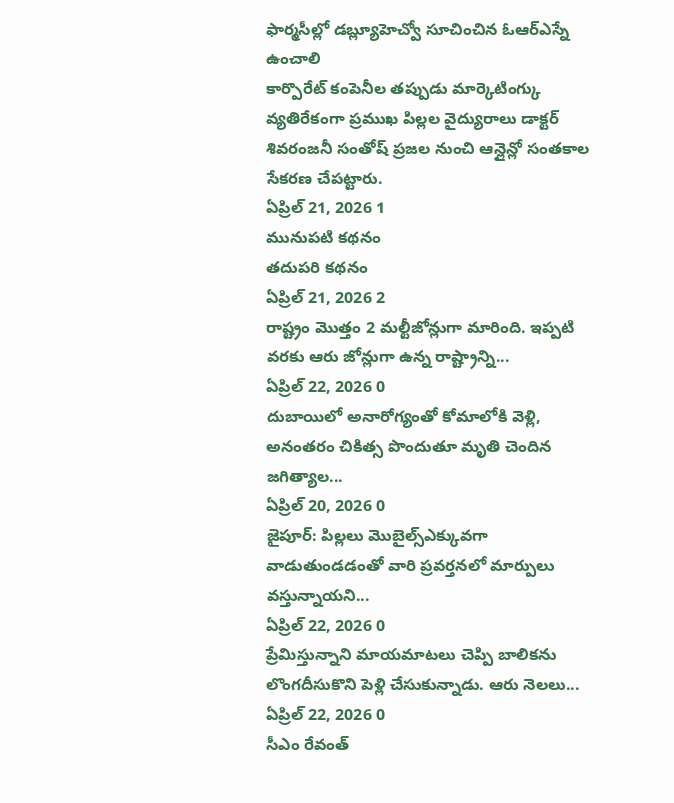ఫార్మసీల్లో డబ్ల్యూహెచ్వో సూచించిన ఓఆర్ఎస్నే ఉంచాలి
కార్పొరేట్ కంపెనీల తప్పుడు మార్కెటింగ్కు వ్యతిరేకంగా ప్రముఖ పిల్లల వైద్యురాలు డాక్టర్ శివరంజనీ సంతోష్ ప్రజల నుంచి ఆన్లైన్లో సంతకాల సేకరణ చేపట్టారు.
ఏప్రిల్ 21, 2026 1
మునుపటి కథనం
తదుపరి కథనం
ఏప్రిల్ 21, 2026 2
రాష్ట్రం మొత్తం 2 మల్టీజోన్లుగా మారింది. ఇప్పటి వరకు ఆరు జోన్లుగా ఉన్న రాష్ట్రాన్ని...
ఏప్రిల్ 22, 2026 0
దుబాయిలో అనారోగ్యంతో కోమాలోకి వెళ్లి, అనంతరం చికిత్స పొందుతూ మృతి చెందిన జగిత్యాల...
ఏప్రిల్ 20, 2026 0
జైపూర్: పిల్లలు మొబైల్స్ఎక్కువగా వాడుతుండడంతో వారి ప్రవర్తనలో మార్పులు వస్తున్నాయని...
ఏప్రిల్ 22, 2026 0
ప్రేమిస్తున్నాని మాయమాటలు చెప్పి బాలికను లొంగదీసుకొని పెళ్లి చేసుకున్నాడు. ఆరు నెలలు...
ఏప్రిల్ 22, 2026 0
సీఎం రేవంత్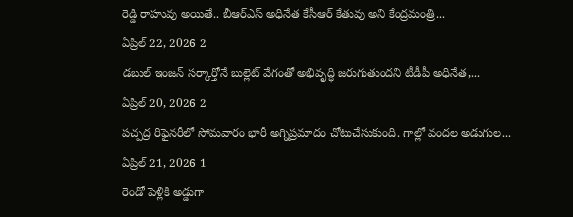రెడ్డి రాహువు అయితే.. బీఆర్ఎస్ అధినేత కేసీఆర్ కేతువు అని కేంద్రమంత్రి...
ఏప్రిల్ 22, 2026 2
డబుల్ ఇంజన్ సర్కార్తోనే బుల్లెట్ వేగంతో అభివృద్ధి జరుగుతుందని టీడీపీ అధినేత,...
ఏప్రిల్ 20, 2026 2
పచ్పద్ర రిఫైనరీలో సోమవారం భారీ అగ్నిప్రమాదం చోటుచేసుకుంది. గాల్లో వందల అడుగుల...
ఏప్రిల్ 21, 2026 1
రెండో పెళ్లికి అడ్డుగా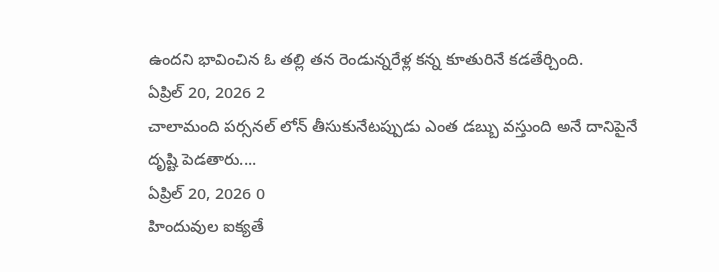ఉందని భావించిన ఓ తల్లి తన రెండున్నరేళ్ల కన్న కూతురినే కడతేర్చింది.
ఏప్రిల్ 20, 2026 2
చాలామంది పర్సనల్ లోన్ తీసుకునేటప్పుడు ఎంత డబ్బు వస్తుంది అనే దానిపైనే దృష్టి పెడతారు....
ఏప్రిల్ 20, 2026 0
హిందువుల ఐక్యతే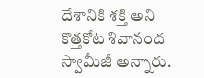దేశానికి శక్తి అని కొత్తకోట శివానంద స్వామీజీ అన్నారు.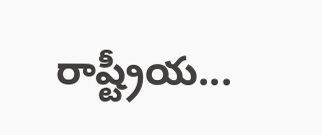రాష్ట్రీయ...